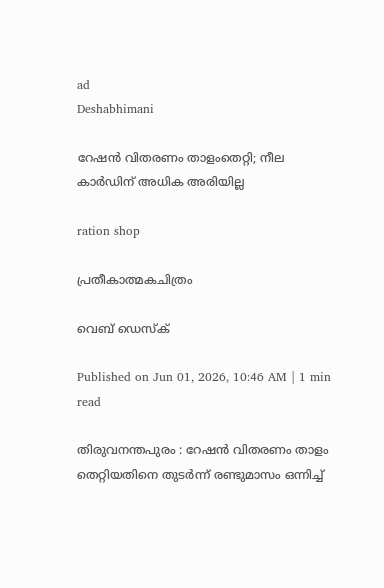ad
Deshabhimani

റേഷൻ വിതരണം താളംതെറ്റി; നീല കാർഡിന്‌ അധിക അരിയില്ല

ration shop

പ്രതീകാത്മകചിത്രം

വെബ് ഡെസ്ക്

Published on Jun 01, 2026, 10:46 AM | 1 min read

തിരുവനന്തപുരം : റേഷൻ വിതരണം താളം തെറ്റിയതിനെ തുടർന്ന്‌ രണ്ടുമാസം ഒന്നിച്ച്‌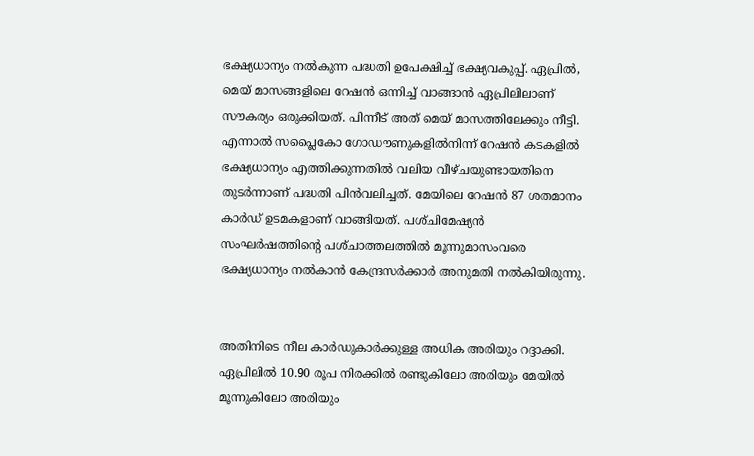ഭക്ഷ്യധാന്യം നൽകുന്ന പദ്ധതി ഉപേക്ഷിച്ച്‌ ഭക്ഷ്യവകുപ്പ്‌. ഏപ്രിൽ, മെയ്‌ മാസങ്ങളിലെ റേഷൻ ഒന്നിച്ച്‌ വാങ്ങാൻ ഏപ്രിലിലാണ്‌ സ‍ൗകര്യം ഒരുക്കിയത്‌. പിന്നീട്‌ അത്‌ മെയ്‌ മാസത്തിലേക്കും നീട്ടി. എന്നാൽ സപ്ലൈകോ ഗോഡ‍ൗണുകളിൽനിന്ന്‌ റേഷൻ കടകളിൽ ഭക്ഷ്യധാന്യം എത്തിക്കുന്നതിൽ വലിയ വീഴ്‌ചയുണ്ടായതിനെ തുടർന്നാണ്‌ പദ്ധതി പിൻവലിച്ചത്‌. മേയിലെ റേഷൻ 87 ശതമാനം കാർഡ്‌ ഉടമകളാണ്‌ വാങ്ങിയത്‌. പശ്‌ചിമേഷ്യൻ സംഘർഷത്തിന്റെ പശ്‌ചാത്തലത്തിൽ മൂന്നുമാസംവരെ ഭക്ഷ്യധാന്യം നൽകാൻ കേന്ദ്രസർക്കാർ അനുമതി നൽകിയിരുന്നു.


അതിനിടെ നീല കാർഡുകാർക്കുള്ള അധിക അരിയും റദ്ദാക്കി. ഏപ്രിലിൽ 10.90 രൂപ നിരക്കിൽ രണ്ടുകിലോ അരിയും മേയിൽ മൂന്നുകിലോ അരിയും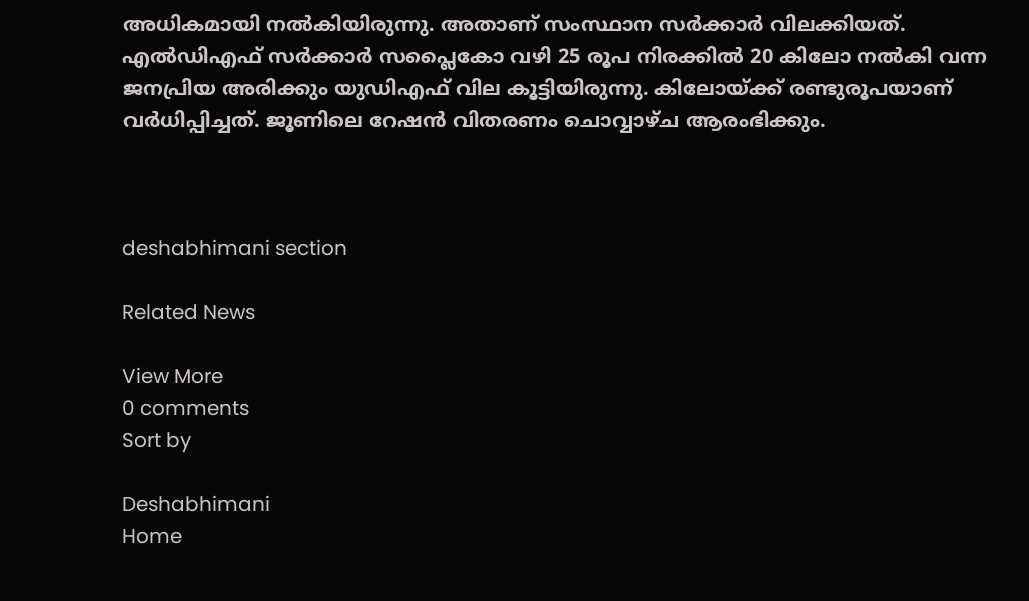അധികമായി നൽകിയിരുന്നു. അതാണ്‌ സംസ്ഥാന സർക്കാർ വിലക്കിയത്‌. എൽഡിഎഫ്‌ സർക്കാർ സപ്ലൈകോ വഴി 25 രൂപ നിരക്കിൽ 20 കിലോ നൽകി വന്ന ജനപ്രിയ അരിക്കും യുഡിഎഫ്‌ വില കൂട്ടിയിരുന്നു. കിലോയ്‌ക്ക്‌ രണ്ടുരൂപയാണ്‌ വർധിപ്പിച്ചത്‌. ജൂണിലെ റേഷൻ വിതരണം ചൊവ്വാഴ്‌ച ആരംഭിക്കും.



deshabhimani section

Related News

View More
0 comments
Sort by

Deshabhimani
Home